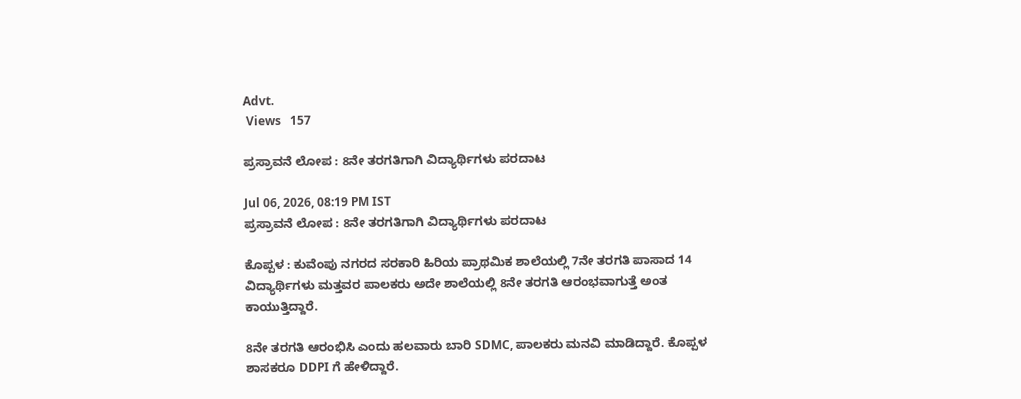Advt.
 Views   157

ಪ್ರಸ್ರಾವನೆ ಲೋಪ : 8ನೇ ತರಗತಿಗಾಗಿ ವಿದ್ಯಾರ್ಥಿಗಳು ಪರದಾಟ

Jul 06, 2026, 08:19 PM IST
ಪ್ರಸ್ರಾವನೆ ಲೋಪ : 8ನೇ ತರಗತಿಗಾಗಿ ವಿದ್ಯಾರ್ಥಿಗಳು ಪರದಾಟ

ಕೊಪ್ಪಳ : ಕುವೆಂಪು ನಗರದ ಸರಕಾರಿ ಹಿರಿಯ ಪ್ರಾಥಮಿಕ ಶಾಲೆಯಲ್ಲಿ 7ನೇ ತರಗತಿ ಪಾಸಾದ 14 ವಿದ್ಯಾರ್ಥಿಗಳು ಮತ್ತವರ ಪಾಲಕರು ಅದೇ ಶಾಲೆಯಲ್ಲಿ 8ನೇ ತರಗತಿ ಆರಂಭವಾಗುತ್ತೆ ಅಂತ ಕಾಯುತ್ತಿದ್ದಾರೆ.

8ನೇ ತರಗತಿ ಆರಂಭಿಸಿ ಎಂದು ಹಲವಾರು ಬಾರಿ SDMC, ಪಾಲಕರು ಮನವಿ ಮಾಡಿದ್ದಾರೆ. ಕೊಪ್ಪಳ ಶಾಸಕರೂ DDPI ಗೆ ಹೇಳಿದ್ದಾರೆ.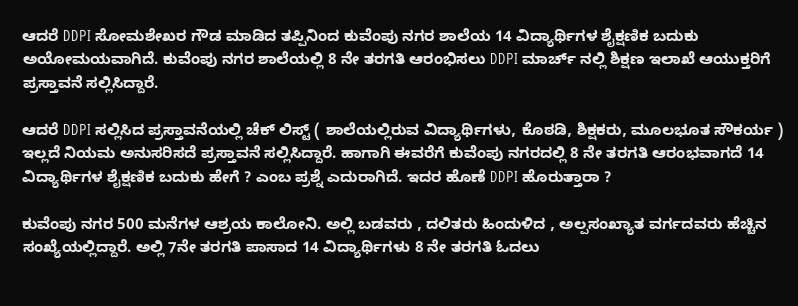ಆದರೆ DDPI ಸೋಮಶೇಖರ ಗೌಡ ಮಾಡಿದ ತಪ್ಪಿನಿಂದ ಕುವೆಂಪು ನಗರ ಶಾಲೆಯ 14 ವಿದ್ಯಾರ್ಥಿಗಳ ಶೈಕ್ಷಣಿಕ ಬದುಕು ಅಯೋಮಯವಾಗಿದೆ. ಕುವೆಂಪು ನಗರ ಶಾಲೆಯಲ್ಲಿ 8 ನೇ ತರಗತಿ ಆರಂಭಿಸಲು DDPI ಮಾರ್ಚ್ ನಲ್ಲಿ ಶಿಕ್ಷಣ ಇಲಾಖೆ ಆಯುಕ್ತರಿಗೆ ಪ್ರಸ್ತಾವನೆ ಸಲ್ಲಿಸಿದ್ದಾರೆ.

ಆದರೆ DDPI ಸಲ್ಲಿಸಿದ ಪ್ರಸ್ತಾವನೆಯಲ್ಲಿ ಚೆಕ್ ಲಿಸ್ಟ್ ( ಶಾಲೆಯಲ್ಲಿರುವ ವಿದ್ಯಾರ್ಥಿಗಳು, ಕೊಠಡಿ, ಶಿಕ್ಷಕರು, ಮೂಲಭೂತ ಸೌಕರ್ಯ ) ಇಲ್ಲದೆ ನಿಯಮ ಅನುಸರಿಸದೆ ಪ್ರಸ್ತಾವನೆ ಸಲ್ಲಿಸಿದ್ದಾರೆ. ಹಾಗಾಗಿ ಈವರೆಗೆ ಕುವೆಂಪು ನಗರದಲ್ಲಿ 8 ನೇ ತರಗತಿ ಆರಂಭವಾಗದೆ 14 ವಿದ್ಯಾರ್ಥಿಗಳ ಶೈಕ್ಷಣಿಕ ಬದುಕು ಹೇಗೆ ? ಎಂಬ ಪ್ರಶ್ನೆ ಎದುರಾಗಿದೆ. ಇದರ ಹೊಣೆ DDPI ಹೊರುತ್ತಾರಾ ?

ಕುವೆಂಪು ನಗರ 500 ಮನೆಗಳ ಆಶ್ರಯ ಕಾಲೋನಿ. ಅಲ್ಲಿ ಬಡವರು , ದಲಿತರು ಹಿಂದುಳಿದ , ಅಲ್ಪಸಂಖ್ಯಾತ ವರ್ಗದವರು ಹೆಚ್ಚಿನ ಸಂಖ್ಯೆಯಲ್ಲಿದ್ದಾರೆ. ಅಲ್ಲಿ 7ನೇ ತರಗತಿ ಪಾಸಾದ 14 ವಿದ್ಯಾರ್ಥಿಗಳು 8 ನೇ ತರಗತಿ ಓದಲು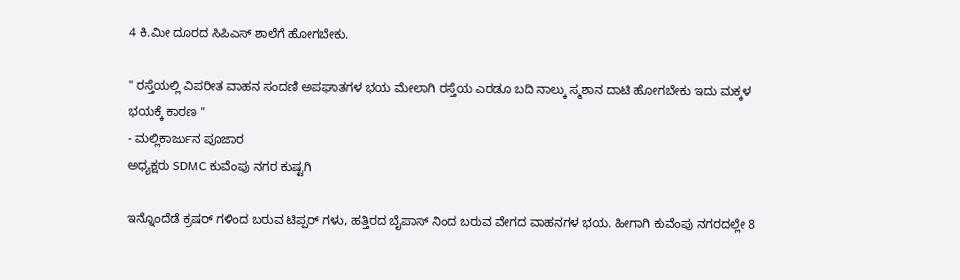4 ಕಿ.ಮೀ ದೂರದ ಸಿಪಿಎಸ್ ಶಾಲೆಗೆ ಹೋಗಬೇಕು.

" ರಸ್ತೆಯಲ್ಲಿ ವಿಪರೀತ ವಾಹನ ಸಂದಣಿ ಅಪಘಾತಗಳ ಭಯ ಮೇಲಾಗಿ ರಸ್ತೆಯ ಎರಡೂ ಬದಿ ನಾಲ್ಕು ಸ್ಮಶಾನ ದಾಟಿ ಹೋಗಬೇಕು ಇದು ಮಕ್ಕಳ ಭಯಕ್ಕೆ ಕಾರಣ "
- ಮಲ್ಲಿಕಾರ್ಜುನ ಪೂಜಾರ
ಅಧ್ಯಕ್ಷರು SDMC ಕುವೆಂಪು ನಗರ ಕುಷ್ಟಗಿ

ಇನ್ನೊಂದೆಡೆ ಕ್ರಷರ್ ಗಳಿಂದ ಬರುವ ಟಿಪ್ಪರ್ ಗಳು, ಹತ್ತಿರದ ಬೈಪಾಸ್ ನಿಂದ ಬರುವ ವೇಗದ ವಾಹನಗಳ ಭಯ. ಹೀಗಾಗಿ ಕುವೆಂಪು ನಗರದಲ್ಲೇ 8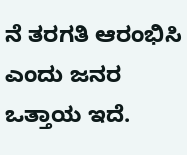ನೆ ತರಗತಿ ಆರಂಭಿಸಿ ಎಂದು ಜನರ ಒತ್ತಾಯ ಇದೆ.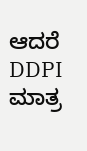ಆದರೆ DDPI ಮಾತ್ರ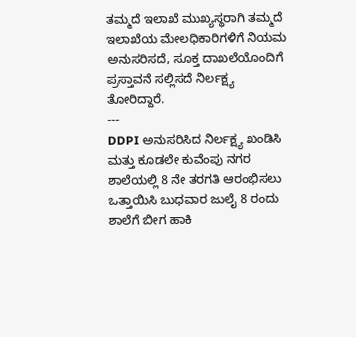ತಮ್ಮದೆ ಇಲಾಖೆ ಮುಖ್ಯಸ್ಥರಾಗಿ ತಮ್ಮದೆ ಇಲಾಖೆಯ ಮೇಲಧಿಕಾರಿಗಳಿಗೆ ನಿಯಮ ಅನುಸರಿಸದೆ, ಸೂಕ್ತ ದಾಖಲೆಯೊಂದಿಗೆ ಪ್ರಸ್ತಾವನೆ ಸಲ್ಲಿಸದೆ ನಿರ್ಲಕ್ಷ್ಯ ತೋರಿದ್ದಾರೆ.
---
DDPI ಅನುಸರಿಸಿದ ನಿರ್ಲಕ್ಷ್ಯ ಖಂಡಿಸಿ ಮತ್ತು ಕೂಡಲೇ ಕುವೆಂಪು ನಗರ ಶಾಲೆಯಲ್ಲಿ 8 ನೇ ತರಗತಿ ಆರಂಭಿಸಲು ಒತ್ತಾಯಿಸಿ ಬುಧವಾರ ಜುಲೈ 8 ರಂದು ಶಾಲೆಗೆ ಬೀಗ ಹಾಕಿ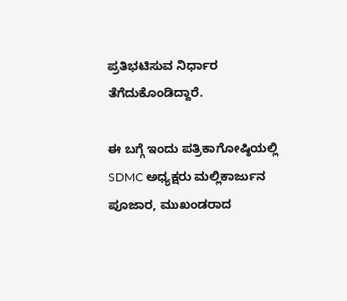ಪ್ರತಿಭಟಿಸುವ ನಿರ್ಧಾರ ತೆಗೆದುಕೊಂಡಿದ್ದಾರೆ.

ಈ ಬಗ್ಗೆ ಇಂದು ಪತ್ರಿಕಾಗೋಷ್ಠಿಯಲ್ಲಿ SDMC ಅಧ್ಯಕ್ಷರು ಮಲ್ಲಿಕಾರ್ಜುನ ಪೂಜಾರ, ಮುಖಂಡರಾದ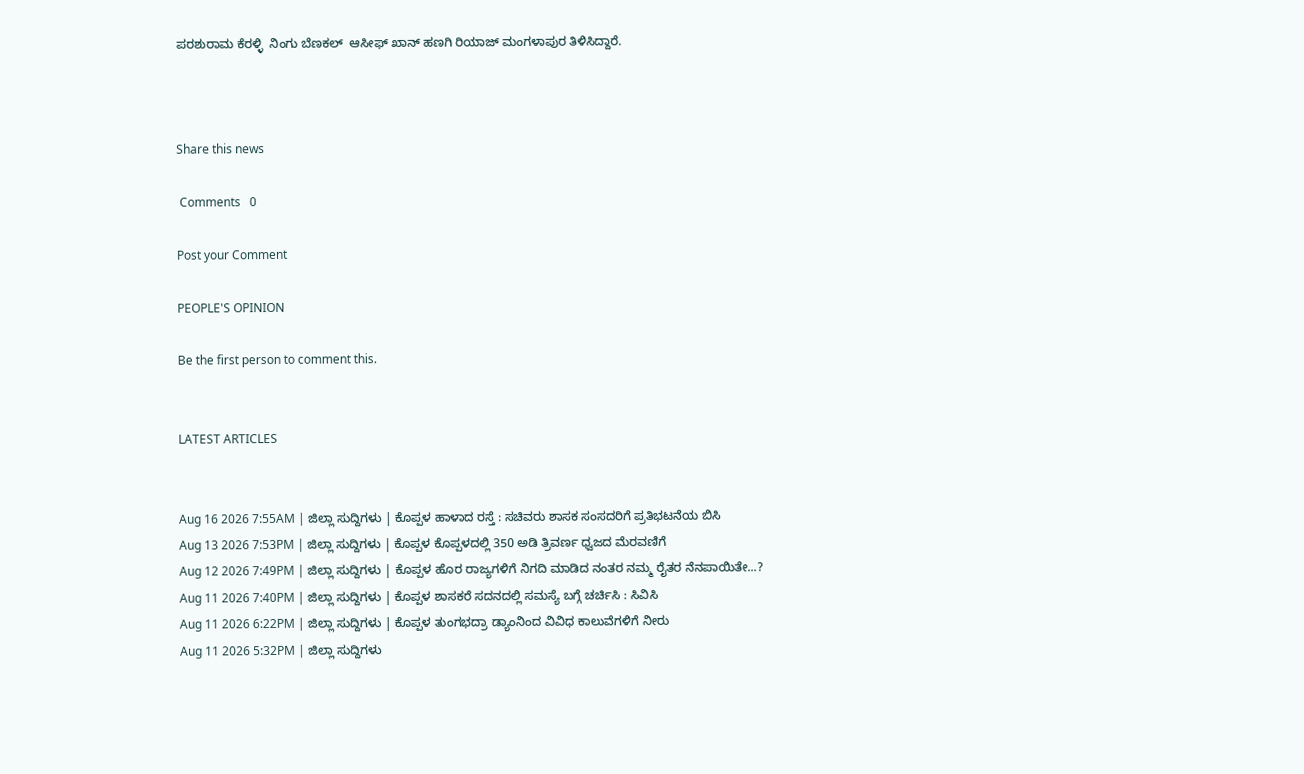ಪರಶುರಾಮ ಕೆರಳ್ಳಿ  ನಿಂಗು ಬೆಣಕಲ್  ಆಸೀಫ್ ಖಾನ್ ಹಣಗಿ ರಿಯಾಜ್ ಮಂಗಳಾಪುರ ತಿಳಿಸಿದ್ದಾರೆ.



Share this news

 Comments   0

Post your Comment

PEOPLE'S OPINION

Be the first person to comment this.


LATEST ARTICLES


Aug 16 2026 7:55AM | ಜಿಲ್ಲಾ ಸುದ್ದಿಗಳು | ಕೊಪ್ಪಳ ಹಾಳಾದ ರಸ್ತೆ : ಸಚಿವರು ಶಾಸಕ ಸಂಸದರಿಗೆ ಪ್ರತಿಭಟನೆಯ ಬಿಸಿ
Aug 13 2026 7:53PM | ಜಿಲ್ಲಾ ಸುದ್ದಿಗಳು | ಕೊಪ್ಪಳ ಕೊಪ್ಪಳದಲ್ಲಿ 350 ಅಡಿ ತ್ರಿವರ್ಣ ಧ್ವಜದ ಮೆರವಣಿಗೆ
Aug 12 2026 7:49PM | ಜಿಲ್ಲಾ ಸುದ್ದಿಗಳು | ಕೊಪ್ಪಳ ಹೊರ ರಾಜ್ಯಗಳಿಗೆ ನಿಗದಿ ಮಾಡಿದ ನಂತರ ನಮ್ಮ ರೈತರ ನೆನಪಾಯಿತೇ...?
Aug 11 2026 7:40PM | ಜಿಲ್ಲಾ ಸುದ್ದಿಗಳು | ಕೊಪ್ಪಳ ಶಾಸಕರೆ ಸದನದಲ್ಲಿ ಸಮಸ್ಯೆ ಬಗ್ಗೆ ಚರ್ಚಿಸಿ : ಸಿವಿಸಿ
Aug 11 2026 6:22PM | ಜಿಲ್ಲಾ ಸುದ್ದಿಗಳು | ಕೊಪ್ಪಳ ತುಂಗಭದ್ರಾ ಡ್ಯಾಂನಿಂದ ವಿವಿಧ ಕಾಲುವೆಗಳಿಗೆ ನೀರು
Aug 11 2026 5:32PM | ಜಿಲ್ಲಾ ಸುದ್ದಿಗಳು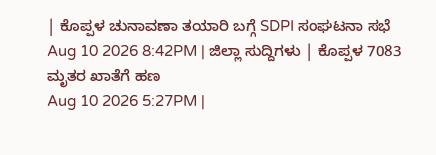| ಕೊಪ್ಪಳ ಚುನಾವಣಾ ತಯಾರಿ ಬಗ್ಗೆ SDPI ಸಂಘಟನಾ ಸಭೆ
Aug 10 2026 8:42PM | ಜಿಲ್ಲಾ ಸುದ್ದಿಗಳು | ಕೊಪ್ಪಳ 7083 ಮೃತರ ಖಾತೆಗೆ ಹಣ
Aug 10 2026 5:27PM |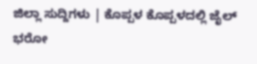ಜಿಲ್ಲಾ ಸುದ್ದಿಗಳು | ಕೊಪ್ಪಳ ಕೊಪ್ಪಳದಲ್ಲಿ ಜೈಲ್ ಭರೋ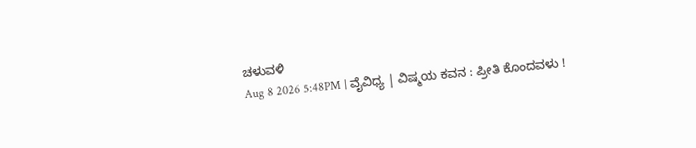ಚಳುವಳಿ
Aug 8 2026 5:48PM | ವೈವಿಧ್ಯ | ವಿಷ್ಮಯ ಕವನ : ಪ್ರೀತಿ ಕೊಂದವಳು !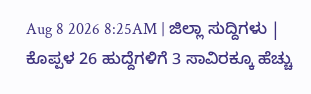Aug 8 2026 8:25AM | ಜಿಲ್ಲಾ ಸುದ್ದಿಗಳು | ಕೊಪ್ಪಳ 26 ಹುದ್ದೆಗಳಿಗೆ 3 ಸಾವಿರಕ್ಕೂ ಹೆಚ್ಚು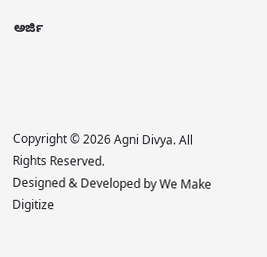ಅರ್ಜಿ




Copyright © 2026 Agni Divya. All Rights Reserved.
Designed & Developed by We Make Digitize